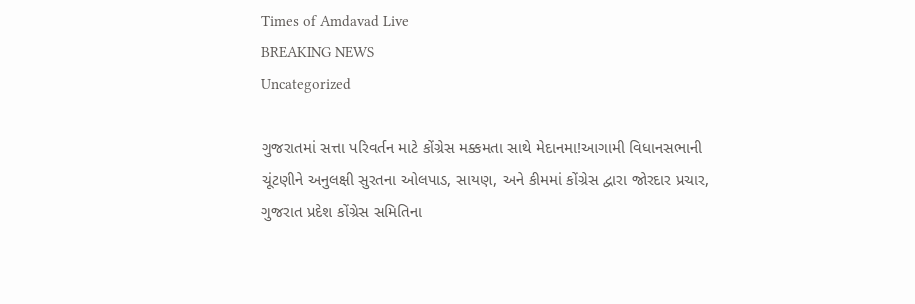Times of Amdavad Live
BREAKING NEWS
Uncategorized

ગુજરાતમાં સત્તા પરિવર્તન માટે કોંગ્રેસ મક્કમતા સાથે મેદાનમા!આગામી વિધાનસભાની ચૂંટણીને અનુલક્ષી સુરતના ઓલપાડ, સાયણ, અને કીમમાં કોંગ્રેસ દ્વારા જોરદાર પ્રચાર, ગુજરાત પ્રદેશ કોંગ્રેસ સમિતિના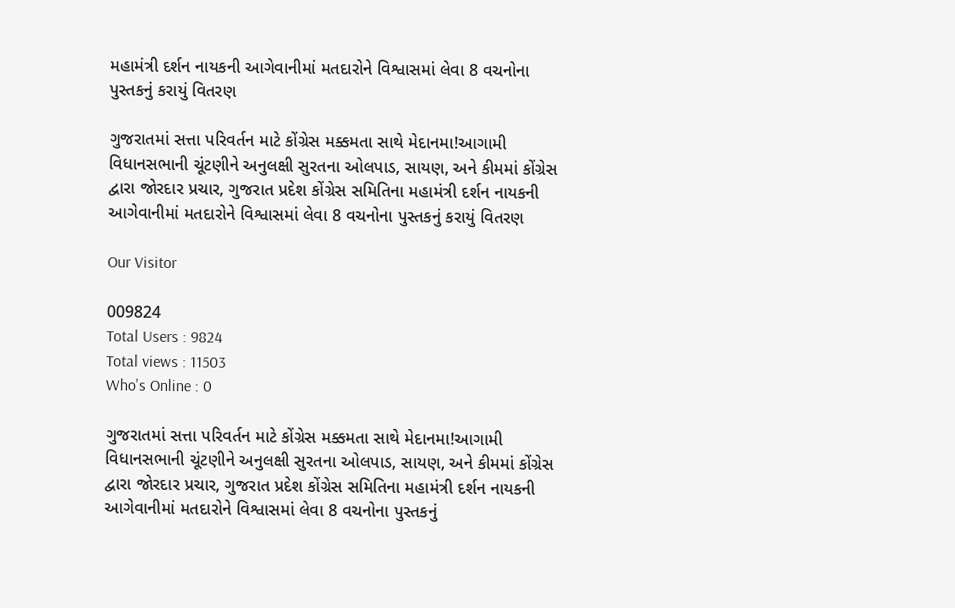મહામંત્રી દર્શન નાયકની આગેવાનીમાં મતદારોને વિશ્વાસમાં લેવા 8 વચનોના પુસ્તકનું કરાયું વિતરણ

ગુજરાતમાં સત્તા પરિવર્તન માટે કોંગ્રેસ મક્કમતા સાથે મેદાનમા!આગામી વિધાનસભાની ચૂંટણીને અનુલક્ષી સુરતના ઓલપાડ, સાયણ, અને કીમમાં કોંગ્રેસ દ્વારા જોરદાર પ્રચાર, ગુજરાત પ્રદેશ કોંગ્રેસ સમિતિના મહામંત્રી દર્શન નાયકની આગેવાનીમાં મતદારોને વિશ્વાસમાં લેવા 8 વચનોના પુસ્તકનું કરાયું વિતરણ

Our Visitor

009824
Total Users : 9824
Total views : 11503
Who's Online : 0

ગુજરાતમાં સત્તા પરિવર્તન માટે કોંગ્રેસ મક્કમતા સાથે મેદાનમા!આગામી વિધાનસભાની ચૂંટણીને અનુલક્ષી સુરતના ઓલપાડ, સાયણ, અને કીમમાં કોંગ્રેસ દ્વારા જોરદાર પ્રચાર, ગુજરાત પ્રદેશ કોંગ્રેસ સમિતિના મહામંત્રી દર્શન નાયકની આગેવાનીમાં મતદારોને વિશ્વાસમાં લેવા 8 વચનોના પુસ્તકનું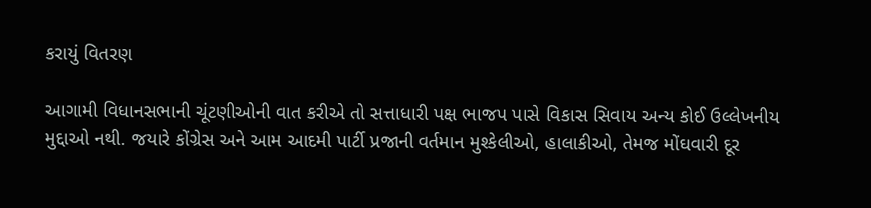કરાયું વિતરણ

આગામી વિધાનસભાની ચૂંટણીઓની વાત કરીએ તો સત્તાધારી પક્ષ ભાજપ પાસે વિકાસ સિવાય અન્ય કોઈ ઉલ્લેખનીય મુદ્દાઓ નથી. જયારે કોંગ્રેસ અને આમ આદમી પાર્ટી પ્રજાની વર્તમાન મુશ્કેલીઓ, હાલાકીઓ, તેમજ મોંઘવારી દૂર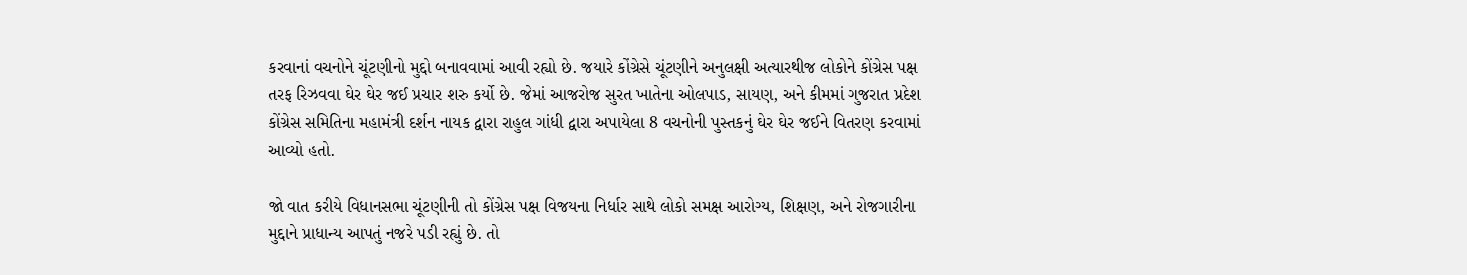કરવાનાં વચનોને ચૂંટણીનો મુદ્દો બનાવવામાં આવી રહ્યો છે. જયારે કોંગ્રેસે ચૂંટણીને અનુલક્ષી અત્યારથીજ લોકોને કોંગ્રેસ પક્ષ તરફ રિઝવવા ઘેર ઘેર જઈ પ્રચાર શરુ કર્યો છે. જેમાં આજરોજ સુરત ખાતેના ઓલપાડ, સાયણ, અને કીમમાં ગુજરાત પ્રદેશ કોંગ્રેસ સમિતિના મહામંત્રી દર્શન નાયક દ્વારા રાહુલ ગાંધી દ્વારા અપાયેલા 8 વચનોની પુસ્તકનું ઘેર ઘેર જઈને વિતરણ કરવામાં આવ્યો હતો.

જો વાત કરીયે વિધાનસભા ચૂંટણીની તો કોંગ્રેસ પક્ષ વિજયના નિર્ધાર સાથે લોકો સમક્ષ આરોગ્ય, શિક્ષણ, અને રોજગારીના મુદ્દાને પ્રાધાન્ય આપતું નજરે પડી રહ્યું છે. તો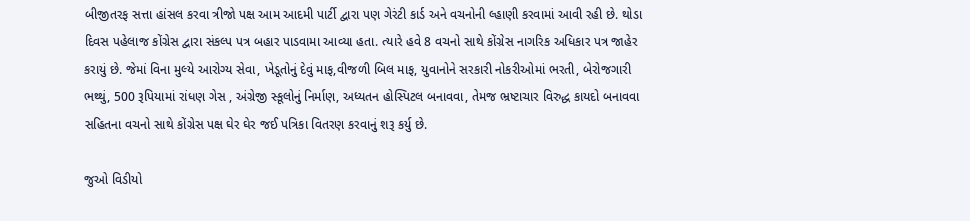બીજીતરફ સત્તા હાંસલ કરવા ત્રીજો પક્ષ આમ આદમી પાર્ટી દ્વારા પણ ગેરંટી કાર્ડ અને વચનોની લ્હાણી કરવામાં આવી રહી છે. થોડા દિવસ પહેલાજ કોંગ્રેસ દ્વારા સંકલ્પ પત્ર બહાર પાડવામા આવ્યા હતા. ત્યારે હવે 8 વચનો સાથે કોંગ્રેસ નાગરિક અધિકાર પત્ર જાહેર કરાયું છે. જેમાં વિના મુલ્યે આરોગ્ય સેવા, ખેડૂતોનું દેવું માફ,વીજળી બિલ માફ, યુવાનોને સરકારી નોકરીઓમાં ભરતી, બેરોજગારી ભથ્થું, 500 રૂપિયામાં રાંધણ ગેસ , અંગ્રેજી સ્કૂલોનું નિર્માણ, અધ્યતન હોસ્પિટલ બનાવવા, તેમજ ભ્રષ્ટાચાર વિરુદ્ધ કાયદો બનાવવા સહિતના વચનો સાથે કોંગ્રેસ પક્ષ ઘેર ઘેર જઈ પત્રિકા વિતરણ કરવાનું શરૂ કર્યુ છે.

જુઓ વિડીયો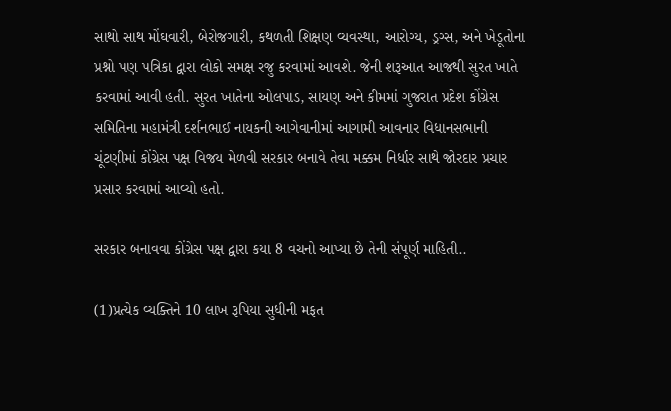સાથો સાથ મોંઘવારી, બેરોજગારી, કથળતી શિક્ષણ વ્યવસ્થા, આરોગ્ય, ડ્રગ્સ, અને ખેડૂતોના પ્રશ્નો પણ પત્રિકા દ્વારા લોકો સમક્ષ રજુ કરવામાં આવશે. જેની શરૂઆત આજથી સુરત ખાતે કરવામાં આવી હતી. સુરત ખાતેના ઓલપાડ, સાયણ અને કીમમાં ગુજરાત પ્રદેશ કોંગ્રેસ સમિતિના મહામંત્રી દર્શનભાઈ નાયકની આગેવાનીમાં આગામી આવનાર વિધાનસભાની ચૂંટણીમાં કોંગ્રેસ પક્ષ વિજય મેળવી સરકાર બનાવે તેવા મક્કમ નિર્ધાર સાથે જોરદાર પ્રચાર પ્રસાર કરવામાં આવ્યો હતો.

સરકાર બનાવવા કોંગ્રેસ પક્ષ દ્વારા કયા 8 વચનો આપ્યા છે તેની સંપૂર્ણ માહિતી..

(1)પ્રત્યેક વ્યક્તિને 10 લાખ રૂપિયા સુધીની મફત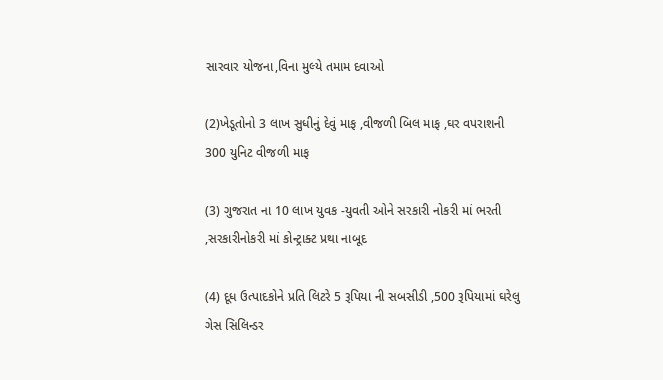સારવાર યોજના,વિના મુલ્યે તમામ દવાઓ

(2)ખેડૂતોનો 3 લાખ સુધીનું દેવું માફ ,વીજળી બિલ માફ ,ઘર વપરાશની 300 યુનિટ વીજળી માફ

(3) ગુજરાત ના 10 લાખ યુવક -યુવતી ઓને સરકારી નોકરી માં ભરતી ,સરકારીનોકરી માં કોન્ટ્રાક્ટ પ્રથા નાબૂદ

(4) દૂધ ઉત્પાદકોને પ્રતિ લિટરે 5 રૂપિયા ની સબસીડી ,500 રૂપિયામાં ઘરેલુ ગેસ સિલિન્ડર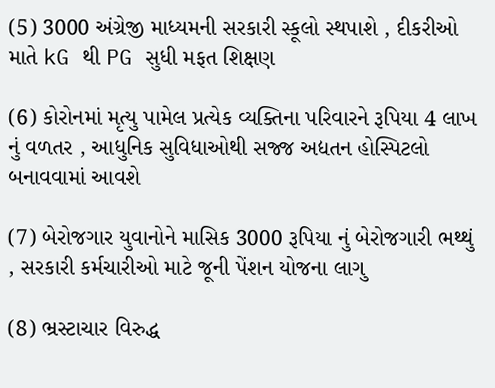(5) 3000 અંગ્રેજી માધ્યમની સરકારી સ્કૂલો સ્થપાશે , દીકરીઓ માતે kG થી PG સુધી મફત શિક્ષણ

(6) કોરોનમાં મૃત્યુ પામેલ પ્રત્યેક વ્યક્તિના પરિવારને રૂપિયા 4 લાખ નું વળતર , આધુનિક સુવિધાઓથી સજ્જ અદ્યતન હોસ્પિટલો બનાવવામાં આવશે

(7) બેરોજગાર યુવાનોને માસિક 3000 રૂપિયા નું બેરોજગારી ભથ્થું , સરકારી કર્મચારીઓ માટે જૂની પેંશન યોજના લાગુ

(8) ભ્રસ્ટાચાર વિરુદ્ધ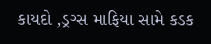કાયદો ,ડ્રગ્સ માફિયા સામે કડક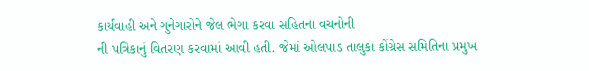કાર્યવાહી અને ગુનેગારોને જેલ ભેગા કરવા સહિતના વચનોની
ની પત્રિકાનું વિતરણ કરવામાં આવી હતી. જેમાં ઓલપાડ તાલુકા કોંગ્રેસ સમિતિના પ્રમુખ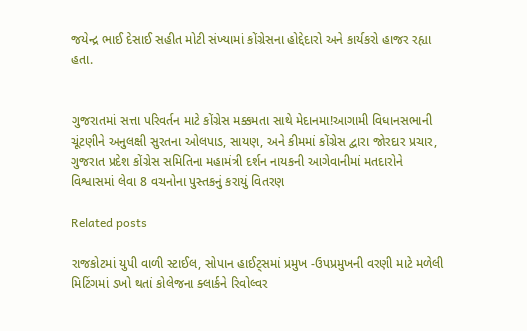જયેન્દ્ર ભાઈ દેસાઈ સહીત મોટી સંખ્યામાં કોંગ્રેસના હોદ્દેદારો અને કાર્યકરો હાજર રહ્યા હતા.


ગુજરાતમાં સત્તા પરિવર્તન માટે કોંગ્રેસ મક્કમતા સાથે મેદાનમા!આગામી વિધાનસભાની ચૂંટણીને અનુલક્ષી સુરતના ઓલપાડ, સાયણ, અને કીમમાં કોંગ્રેસ દ્વારા જોરદાર પ્રચાર, ગુજરાત પ્રદેશ કોંગ્રેસ સમિતિના મહામંત્રી દર્શન નાયકની આગેવાનીમાં મતદારોને વિશ્વાસમાં લેવા 8 વચનોના પુસ્તકનું કરાયું વિતરણ

Related posts

રાજકોટમાં યુપી વાળી સ્ટાઈલ, સોપાન હાઈટ્સમાં પ્રમુખ -ઉપપ્રમુખની વરણી માટે મળેલી મિટિંગમાં ડખો થતાં કોલેજના ક્લાર્કને રિવોલ્વર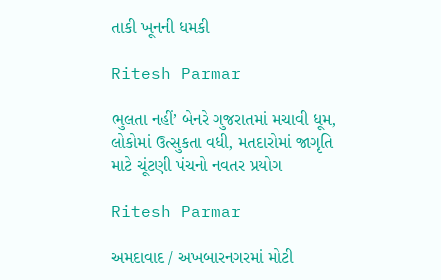તાકી ખૂનની ધમકી

Ritesh Parmar

ભુલતા નહીં’ બેનરે ગુજરાતમાં મચાવી ધૂમ, લોકોમાં ઉત્સુકતા વધી, મતદારોમાં જાગૃતિ માટે ચૂંટણી પંચનો નવતર પ્રયોગ

Ritesh Parmar

અમદાવાદ / અખબારનગરમાં મોટી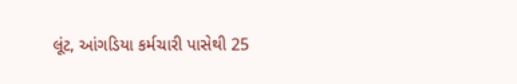લૂંટ, આંગડિયા કર્મચારી પાસેથી 25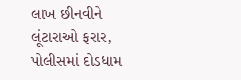લાખ છીનવીને લૂંટારાઓ ફરાર, પોલીસમાં દોડધામ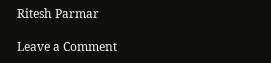Ritesh Parmar

Leave a Comment